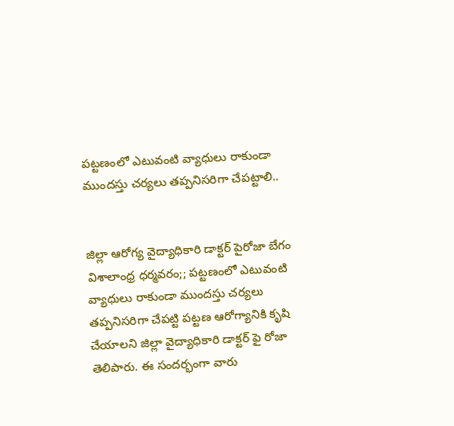పట్టణంలో ఎటువంటి వ్యాధులు రాకుండా ముందస్తు చర్యలు తప్పనిసరిగా చేపట్టాలి..


జిల్లా ఆరోగ్య వైద్యాధికారి డాక్టర్ పైరోజా బేగం
విశాలాంధ్ర ధర్మవరం;; పట్టణంలో ఎటువంటి వ్యాధులు రాకుండా ముందస్తు చర్యలు తప్పనిసరిగా చేపట్టి పట్టణ ఆరోగ్యానికి కృషి చేయాలని జిల్లా వైద్యాధికారి డాక్టర్ ఫై రోజా తెలిపారు. ఈ సందర్భంగా వారు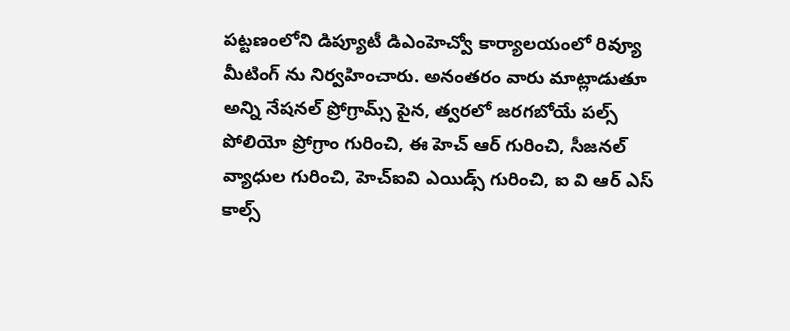పట్టణంలోని డిప్యూటీ డిఎంహెచ్వో కార్యాలయంలో రివ్యూ మీటింగ్ ను నిర్వహించారు. అనంతరం వారు మాట్లాడుతూ అన్ని నేషనల్ ప్రోగ్రామ్స్ పైన, త్వరలో జరగబోయే పల్స్ పోలియో ప్రోగ్రాం గురించి, ఈ హెచ్ ఆర్ గురించి, సీజనల్ వ్యాధుల గురించి, హెచ్ఐవి ఎయిడ్స్ గురించి, ఐ వి ఆర్ ఎస్ కాల్స్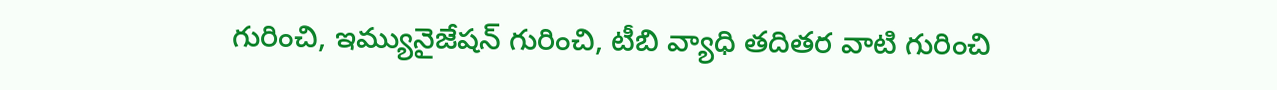గురించి, ఇమ్యునైజేషన్ గురించి, టీబి వ్యాధి తదితర వాటి గురించి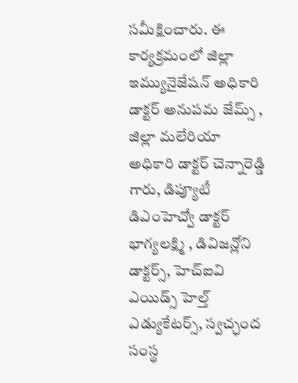సమీక్షించారు. ఈ కార్యక్రమంలో జిల్లా ఇమ్యునైజేషన్ అధికారి డాక్టర్ అనుపమ జేమ్స్ , జిల్లా మలేరియా అధికారి డాక్టర్ చెన్నారెడ్డి గారు, డిప్యూటీ డిఎంహెచ్వో డాక్టర్ భాగ్యలక్ష్మి , డివిజన్లోని డాక్టర్స్, హెచ్ఐవి ఎయిడ్స్ హెల్త్ ఎడ్యుకేటర్స్, స్వచ్ఛంద సంస్థ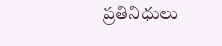ప్రతినిధులు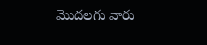మొదలగు వారు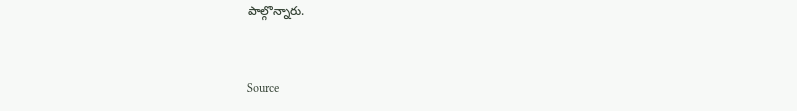పాల్గొన్నారు.



Source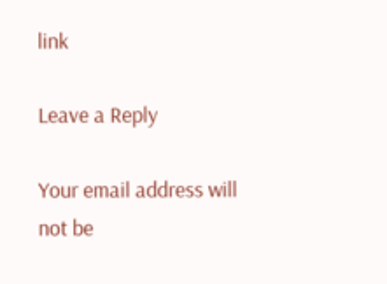link

Leave a Reply

Your email address will not be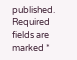published. Required fields are marked *